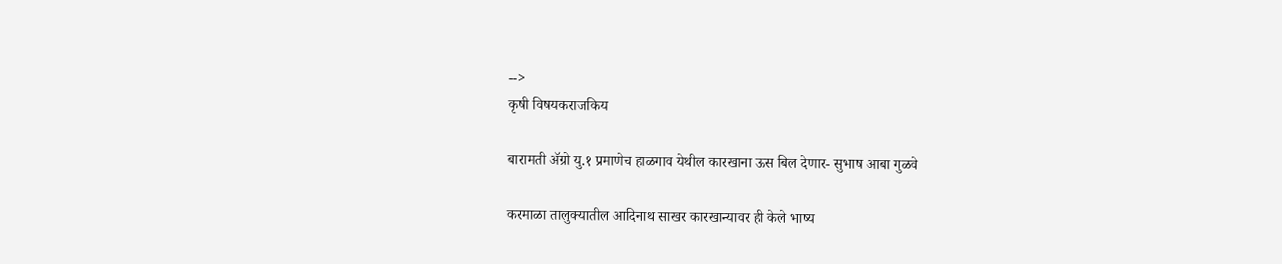-->
कृषी विषयकराजकिय

बारामती ॲग्रो यु.१ प्रमाणेच हाळगाव येथील कारखाना ऊस बिल देणार- सुभाष आबा गुळवे

करमाळा तालुक्यातील आदिनाथ साखर कारखान्यावर ही केले भाष्य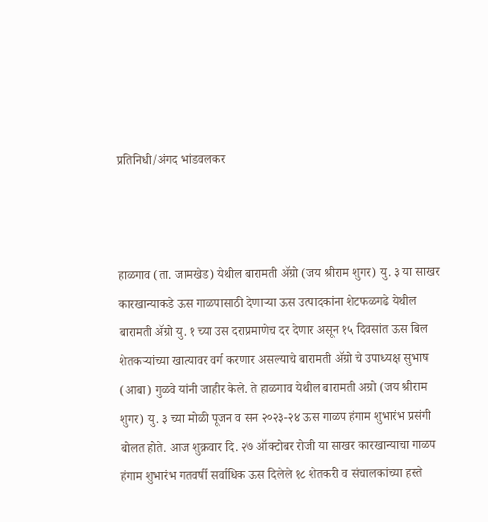प्रतिनिधी/अंगद भांडवलकर



हाळगाव (ता. जामखेड) येथील बारामती ॲग्रो (जय श्रीराम शुगर) यु. ३ या साखर कारखान्याकडे ऊस गाळपासाठी देणाऱ्या ऊस उत्पादकांना शेटफळगढे येथील बारामती ॲग्रो यु. १ च्या उस दराप्रमाणेच दर देणार असून १५ दिवसांत ऊस बिल शेतकऱ्यांच्या खात्यावर वर्ग करणार असल्याचे बारामती ॲग्रो चे उपाध्यक्ष सुभाष (आबा) गुळवे यांनी जाहीर केले. ते हाळगाव येथील बारामती अग्रो (जय श्रीराम शुगर) यु. ३ च्या मोळी पूजन व सन २०२३-२४ ऊस गाळप हंगाम शुभारंभ प्रसंगी बोलत होते. आज शुक्रवार दि. २७ ऑक्टोबर रोजी या साखर कारखान्याचा गाळप हंगाम शुभारंभ गतवर्षी सर्वाधिक ऊस दिलेले १८ शेतकरी व संचालकांच्या हस्ते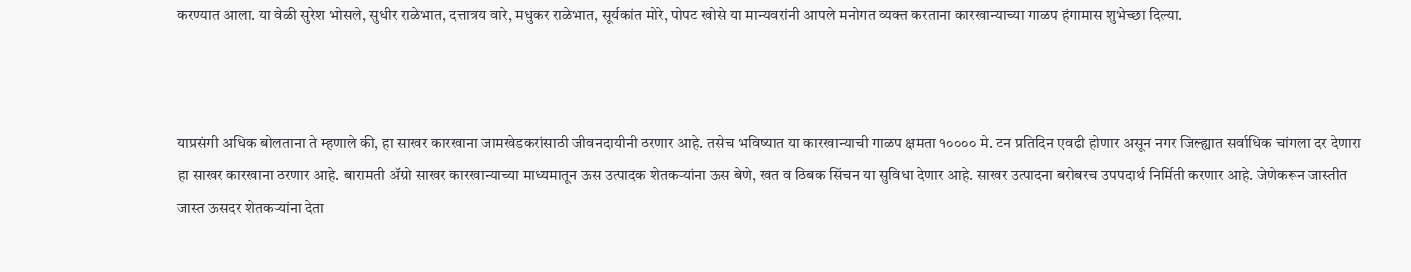करण्यात आला. या वेळी सुरेश भोसले, सुधीर राळेभात, दत्तात्रय वारे, मधुकर राळेभात, सूर्यकांत मोरे, पोपट खोसे या मान्यवरांनी आपले मनोगत व्यक्त करताना कारखान्याच्या गाळप हंगामास शुभेच्छा दिल्या.



याप्रसंगी अधिक बोलताना ते म्हणाले की, हा साखर कारखाना जामखेडकरांसाठी जीवनदायीनी ठरणार आहे. तसेच भविष्यात या कारखान्याची गाळप क्षमता १०००० मे. टन प्रतिदिन एवढी होणार असून नगर जिल्ह्यात सर्वाधिक चांगला दर देणारा हा साखर कारखाना ठरणार आहे. बारामती ॲग्रो साखर कारखान्याच्या माध्यमातून ऊस उत्पादक शेतकऱ्यांना ऊस बेणे, खत व ठिबक सिंचन या सुविधा देणार आहे. साखर उत्पादना बरोबरच उपपदार्थ निर्मिती करणार आहे. जेणेकरून जास्तीत जास्त ऊसदर शेतकऱ्यांना देता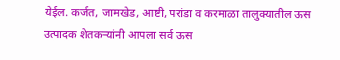येईल. कर्जत, जामखेड, आष्टी, परांडा व करमाळा तालुक्यातील ऊस उत्पादक शेतकऱ्यांनी आपला सर्व ऊस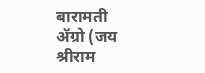बारामती ॲग्रो (जय श्रीराम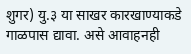शुगर) यु.३ या साखर कारखाण्याकडे गाळपास द्यावा. असे आवाहनही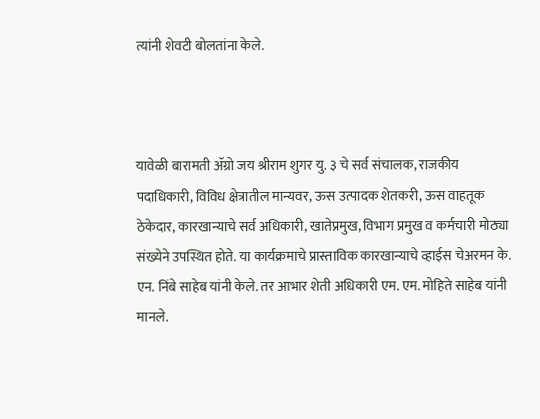त्यांनी शेवटी बोलतांना केले.



यावेळी बारामती ॲग्रो जय श्रीराम शुगर यु. ३ चे सर्व संचालक, राजकीय पदाधिकारी, विविध क्षेत्रातील मान्यवर, ऊस उत्पादक शेतकरी, ऊस वाहतूक ठेकेदार, कारखान्याचे सर्व अधिकारी, खातेप्रमुख, विभाग प्रमुख व कर्मचारी मोठ्या संख्येने उपस्थित होते. या कार्यक्रमाचे प्रास्ताविक कारखान्याचे व्हाईस चेअरमन के. एन. निंबे साहेब यांनी केले. तर आभार शेती अधिकारी एम. एम. मोहिते साहेब यांनी मानले.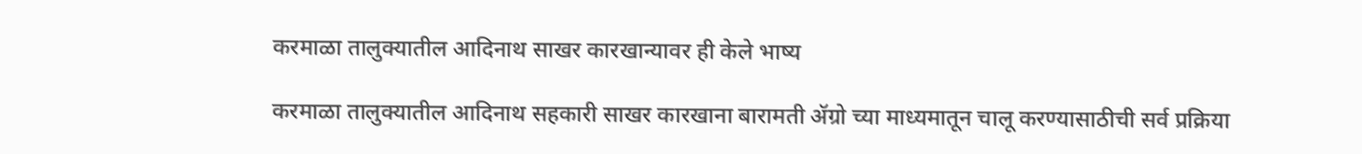करमाळा तालुक्यातील आदिनाथ साखर कारखान्यावर ही केले भाष्य

करमाळा तालुक्यातील आदिनाथ सहकारी साखर कारखाना बारामती ॲग्रो च्या माध्यमातून चालू करण्यासाठीची सर्व प्रक्रिया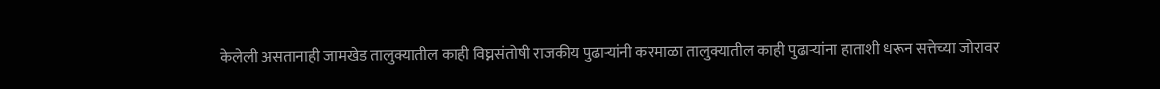केलेली असतानाही जामखेड तालुक्यातील काही विघ्नसंतोषी राजकीय पुढार्‍यांनी करमाळा तालुक्यातील काही पुढाऱ्यांना हाताशी धरून सत्तेच्या जोरावर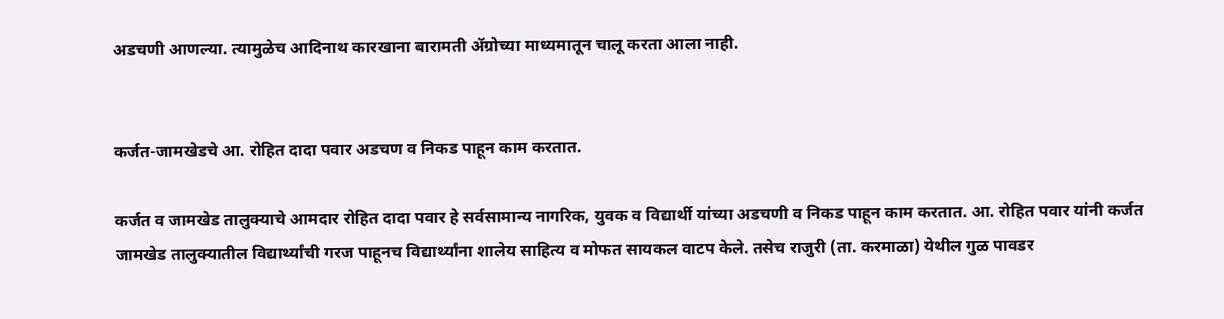अडचणी आणल्या. त्यामुळेच आदिनाथ कारखाना बारामती ॲग्रोच्या माध्यमातून चालू करता आला नाही.


कर्जत-जामखेडचे आ. रोहित दादा पवार अडचण व निकड पाहून काम करतात.

कर्जत व जामखेड तालुक्याचे आमदार रोहित दादा पवार हे सर्वसामान्य नागरिक, युवक व विद्यार्थी यांच्या अडचणी व निकड पाहून काम करतात. आ. रोहित पवार यांनी कर्जत जामखेड तालुक्यातील विद्यार्थ्यांची गरज पाहूनच विद्यार्थ्यांना शालेय साहित्य व मोफत सायकल वाटप केले. तसेच राजुरी (ता. करमाळा) येथील गुळ पावडर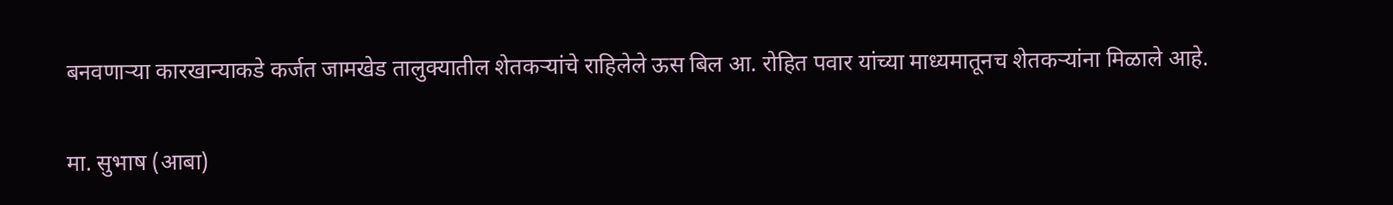बनवणाऱ्या कारखान्याकडे कर्जत जामखेड तालुक्यातील शेतकऱ्यांचे राहिलेले ऊस बिल आ. रोहित पवार यांच्या माध्यमातूनच शेतकऱ्यांना मिळाले आहे.

मा. सुभाष (आबा)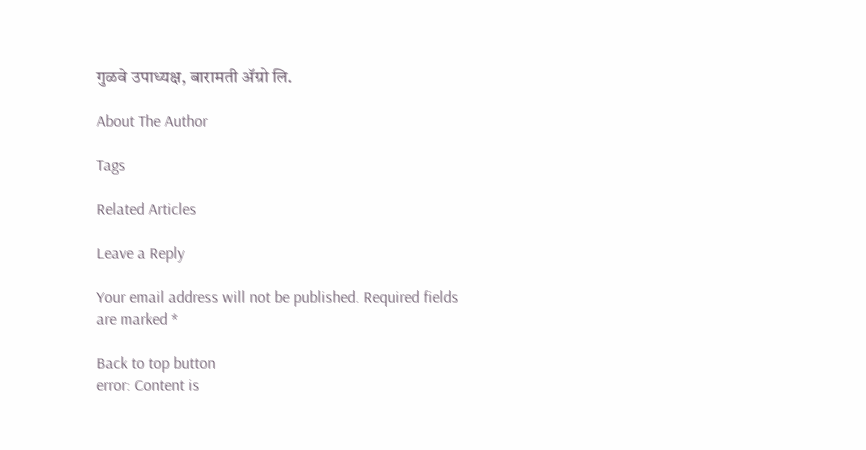गुळवे उपाध्यक्ष, बारामती ॲग्रो लि.

About The Author

Tags

Related Articles

Leave a Reply

Your email address will not be published. Required fields are marked *

Back to top button
error: Content is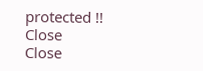protected !!
Close
Close